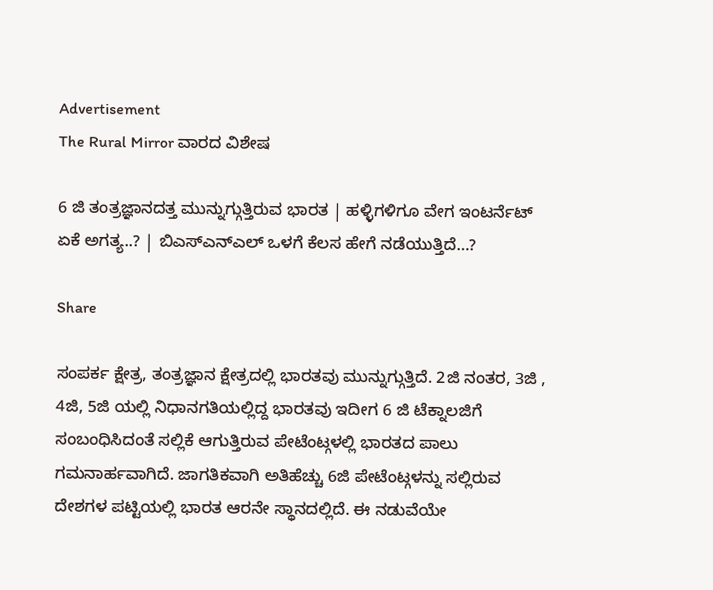Advertisement
The Rural Mirror ವಾರದ ವಿಶೇಷ

6 ಜಿ ತಂತ್ರಜ್ಞಾನದತ್ತ ಮುನ್ನುಗ್ಗುತ್ತಿರುವ ಭಾರತ | ಹಳ್ಳಿಗಳಿಗೂ ವೇಗ ಇಂಟರ್ನೆಟ್‌ ಏಕೆ ಅಗತ್ಯ..? | ಬಿಎಸ್‌ಎನ್‌ಎಲ್‌ ಒಳಗೆ ಕೆಲಸ ಹೇಗೆ ನಡೆಯುತ್ತಿದೆ…?

Share

ಸಂಪರ್ಕ ಕ್ಷೇತ್ರ, ತಂತ್ರಜ್ಞಾನ ಕ್ಷೇತ್ರದಲ್ಲಿ ಭಾರತವು ಮುನ್ನುಗ್ಗುತ್ತಿದೆ. 2ಜಿ ನಂತರ, 3ಜಿ , 4ಜಿ, 5ಜಿ ಯಲ್ಲಿ ನಿಧಾನಗತಿಯಲ್ಲಿದ್ದ ಭಾರತವು ಇದೀಗ 6 ಜಿ ಟೆಕ್ನಾಲಜಿಗೆ  ಸಂಬಂಧಿಸಿದಂತೆ ಸಲ್ಲಿಕೆ ಆಗುತ್ತಿರುವ ಪೇಟೆಂಟ್ಗಳಲ್ಲಿ ಭಾರತದ ಪಾಲು ಗಮನಾರ್ಹವಾಗಿದೆ. ಜಾಗತಿಕವಾಗಿ ಅತಿಹೆಚ್ಚು 6ಜಿ ಪೇಟೆಂಟ್ಗಳನ್ನು ಸಲ್ಲಿರುವ ದೇಶಗಳ ಪಟ್ಟಿಯಲ್ಲಿ ಭಾರತ ಆರನೇ ಸ್ಥಾನದಲ್ಲಿದೆ. ಈ ನಡುವೆಯೇ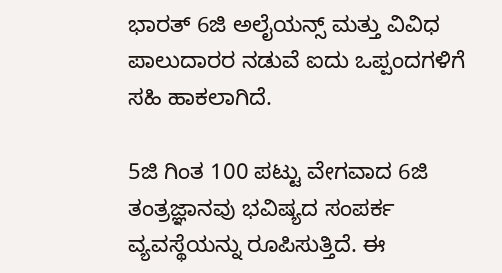ಭಾರತ್ 6ಜಿ ಅಲೈಯನ್ಸ್ ಮತ್ತು ವಿವಿಧ ಪಾಲುದಾರರ ನಡುವೆ ಐದು ಒಪ್ಪಂದಗಳಿಗೆ ಸಹಿ ಹಾಕಲಾಗಿದೆ.

5ಜಿ ಗಿಂತ 100 ಪಟ್ಟು ವೇಗವಾದ 6ಜಿ ತಂತ್ರಜ್ಞಾನವು ಭವಿಷ್ಯದ ಸಂಪರ್ಕ ವ್ಯವಸ್ಥೆಯನ್ನು ರೂಪಿಸುತ್ತಿದೆ. ಈ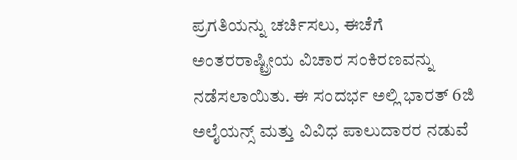ಪ್ರಗತಿಯನ್ನು ಚರ್ಚಿಸಲು, ಈಚೆಗೆ ಅಂತರರಾಷ್ಟ್ರೀಯ ವಿಚಾರ ಸಂಕಿರಣವನ್ನು ನಡೆಸಲಾಯಿತು. ಈ ಸಂದರ್ಭ ಅಲ್ಲಿ ಭಾರತ್ 6ಜಿ ಅಲೈಯನ್ಸ್ ಮತ್ತು ವಿವಿಧ ಪಾಲುದಾರರ ನಡುವೆ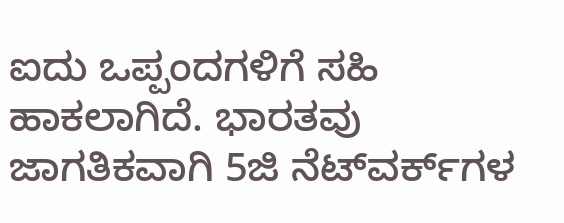ಐದು ಒಪ್ಪಂದಗಳಿಗೆ ಸಹಿ ಹಾಕಲಾಗಿದೆ. ಭಾರತವು ಜಾಗತಿಕವಾಗಿ 5ಜಿ ನೆಟ್‌ವರ್ಕ್‌ಗಳ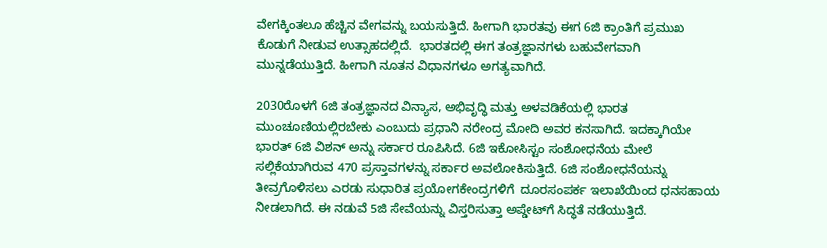ವೇಗಕ್ಕಿಂತಲೂ ಹೆಚ್ಚಿನ ವೇಗವನ್ನು ಬಯಸುತ್ತಿದೆ. ಹೀಗಾಗಿ ಭಾರತವು ಈಗ 6ಜಿ ಕ್ರಾಂತಿಗೆ ಪ್ರಮುಖ ಕೊಡುಗೆ ನೀಡುವ ಉತ್ಸಾಹದಲ್ಲಿದೆ.  ಭಾರತದಲ್ಲಿ ಈಗ ತಂತ್ರಜ್ಞಾನಗಳು ಬಹುವೇಗವಾಗಿ ಮುನ್ನಡೆಯುತ್ತಿದೆ. ಹೀಗಾಗಿ ನೂತನ ವಿಧಾನಗಳೂ ಅಗತ್ಯವಾಗಿದೆ.

2030ರೊಳಗೆ 6ಜಿ ತಂತ್ರಜ್ಞಾನದ ವಿನ್ಯಾಸ, ಅಭಿವೃದ್ಧಿ ಮತ್ತು ಅಳವಡಿಕೆಯಲ್ಲಿ ಭಾರತ ಮುಂಚೂಣಿಯಲ್ಲಿರಬೇಕು ಎಂಬುದು ಪ್ರಧಾನಿ ನರೇಂದ್ರ ಮೋದಿ ಅವರ ಕನಸಾಗಿದೆ. ಇದಕ್ಕಾಗಿಯೇ ಭಾರತ್ 6ಜಿ ವಿಶನ್ ಅನ್ನು ಸರ್ಕಾರ ರೂಪಿಸಿದೆ. 6ಜಿ ಇಕೋಸಿಸ್ಟಂ ಸಂಶೋಧನೆಯ ಮೇಲೆ ಸಲ್ಲಿಕೆಯಾಗಿರುವ 470 ಪ್ರಸ್ತಾವಗಳನ್ನು ಸರ್ಕಾರ ಅವಲೋಕಿಸುತ್ತಿದೆ. 6ಜಿ ಸಂಶೋಧನೆಯನ್ನು ತೀವ್ರಗೊಳಿಸಲು ಎರಡು ಸುಧಾರಿತ ಪ್ರಯೋಗಕೇಂದ್ರಗಳಿಗೆ  ದೂರಸಂಪರ್ಕ ಇಲಾಖೆಯಿಂದ ಧನಸಹಾಯ ನೀಡಲಾಗಿದೆ. ಈ ನಡುವೆ 5ಜಿ ಸೇವೆಯನ್ನು ವಿಸ್ತರಿಸುತ್ತಾ ಅಪ್ಡೇಟ್‌ಗೆ ಸಿದ್ಧತೆ ನಡೆಯುತ್ತಿದೆ.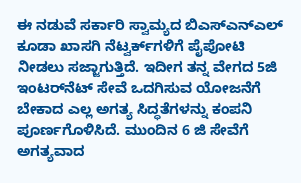ಈ ನಡುವೆ ಸರ್ಕಾರಿ ಸ್ವಾಮ್ಯದ ಬಿಎಸ್‌ಎನ್‌ಎಲ್‌ ಕೂಡಾ ಖಾಸಗಿ ನೆಟ್ವರ್ಕ್‌ಗಳಿಗೆ ಪೈಪೋಟಿ ನೀಡಲು ಸಜ್ಜಾಗುತ್ತಿದೆ. ಇದೀಗ ತನ್ನ ವೇಗದ 5ಜಿ ಇಂಟರ್‌ನೆಟ್ ಸೇವೆ ಒದಗಿಸುವ ಯೋಜನೆಗೆ ಬೇಕಾದ ಎಲ್ಲ ಅಗತ್ಯ ಸಿದ್ಧತೆಗಳನ್ನು ಕಂಪನಿ ಪೂರ್ಣಗೊಳಿಸಿದೆ. ಮುಂದಿನ 6 ಜಿ ಸೇವೆಗೆ ಅಗತ್ಯವಾದ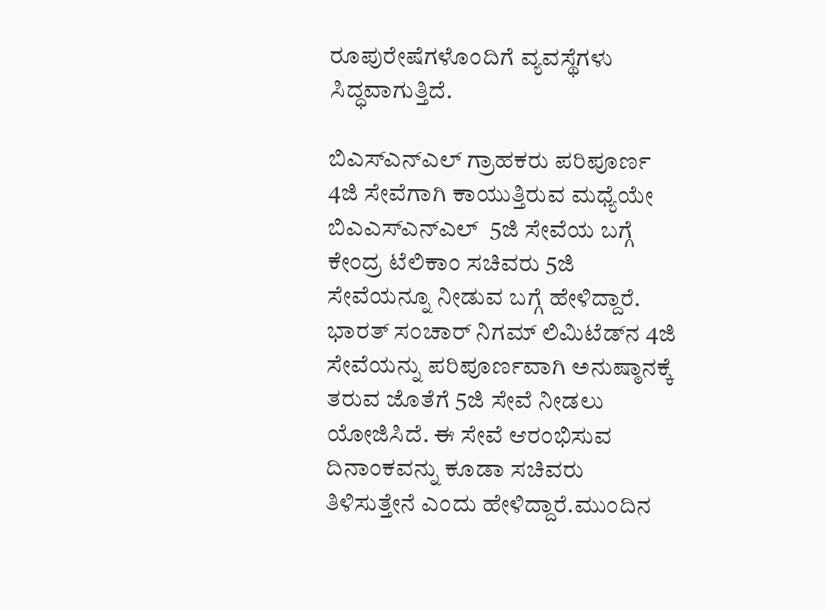ರೂಪುರೇಷೆಗಳೊಂದಿಗೆ ವ್ಯವಸ್ಥೆಗಳು ಸಿದ್ಧವಾಗುತ್ತಿದೆ.

ಬಿಎಸ್‌ಎನ್‌ಎಲ್ ಗ್ರಾಹಕರು ಪರಿಪೂರ್ಣ 4ಜಿ ಸೇವೆಗಾಗಿ ಕಾಯುತ್ತಿರುವ ಮಧ್ಯೆಯೇ ಬಿಎಎಸ್‌ಎನ್‌ಎಲ್  5ಜಿ ಸೇವೆಯ ಬಗ್ಗೆ ಕೇಂದ್ರ ಟೆಲಿಕಾಂ ಸಚಿವರು 5ಜಿ ಸೇವೆಯನ್ನೂ ನೀಡುವ ಬಗ್ಗೆ ಹೇಳಿದ್ದಾರೆ. ಭಾರತ್ ಸಂಚಾರ್ ನಿಗಮ್ ಲಿಮಿಟೆಡ್‌ನ 4ಜಿ ಸೇವೆಯನ್ನು ಪರಿಪೂರ್ಣವಾಗಿ ಅನುಷ್ಠಾನಕ್ಕೆ ತರುವ ಜೊತೆಗೆ 5ಜಿ ಸೇವೆ ನೀಡಲು ಯೋಜಿಸಿದೆ. ಈ ಸೇವೆ ಆರಂಭಿಸುವ ದಿನಾಂಕವನ್ನು ಕೂಡಾ ಸಚಿವರು ತಿಳಿಸುತ್ತೇನೆ ಎಂದು ಹೇಳಿದ್ದಾರೆ.ಮುಂದಿನ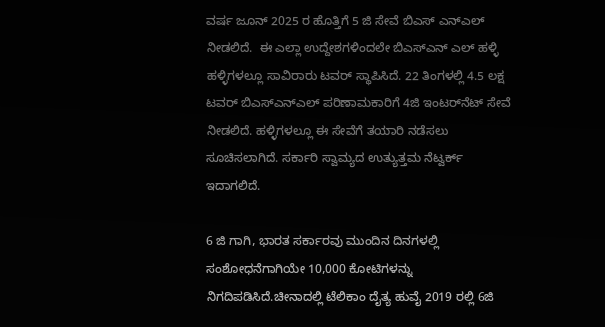ವರ್ಷ ಜೂನ್ 2025 ರ ಹೊತ್ತಿಗೆ 5 ಜಿ ಸೇವೆ ಬಿಎಸ್‌ ಎನ್‌ಎಲ್‌ ನೀಡಲಿದೆ.  ಈ ಎಲ್ಲಾ ಉದ್ದೇಶಗಳಿಂದಲೇ ಬಿಎಸ್‌ಎನ್‌ ಎಲ್‌ ಹಳ್ಳಿ ಹಳ್ಳಿಗಳಲ್ಲೂ ಸಾವಿರಾರು ಟವರ್‌ ಸ್ಥಾಪಿಸಿದೆ. 22 ತಿಂಗಳಲ್ಲಿ 4.5 ಲಕ್ಷ ಟವರ್‌ ಬಿಎಸ್‌ಎನ್‌ಎಲ್ ಪರಿಣಾಮಕಾರಿಗೆ 4ಜಿ ಇಂಟರ್‌ನೆಟ್ ಸೇವೆ ನೀಡಲಿದೆ. ಹಳ್ಳಿಗಳಲ್ಲೂ ಈ ಸೇವೆಗೆ ತಯಾರಿ ನಡೆಸಲು ಸೂಚಿಸಲಾಗಿದೆ. ಸರ್ಕಾರಿ ಸ್ವಾಮ್ಯದ ಉತ್ಯುತ್ತಮ ನೆಟ್ವರ್ಕ್‌ ಇದಾಗಲಿದೆ.

6 ಜಿ ಗಾಗಿ, ಭಾರತ ಸರ್ಕಾರವು ಮುಂದಿನ ದಿನಗಳಲ್ಲಿ ಸಂಶೋಧನೆಗಾಗಿಯೇ 10,000 ಕೋಟಿಗಳನ್ನು ನಿಗದಿಪಡಿಸಿದೆ.ಚೀನಾದಲ್ಲಿ ಟೆಲಿಕಾಂ ದೈತ್ಯ ಹುವೈ 2019 ರಲ್ಲಿ 6ಜಿ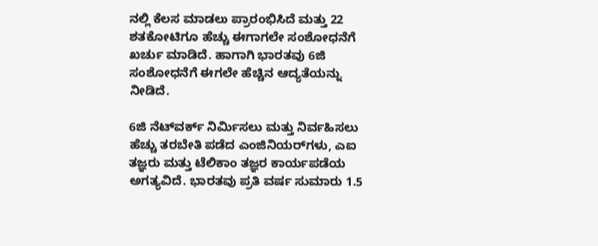ನಲ್ಲಿ ಕೆಲಸ ಮಾಡಲು ಪ್ರಾರಂಭಿಸಿದೆ ಮತ್ತು 22 ಶತಕೋಟಿಗೂ ಹೆಚ್ಚು ಈಗಾಗಲೇ ಸಂಶೋಧನೆಗೆ ಖರ್ಚು ಮಾಡಿದೆ. ಹಾಗಾಗಿ ಭಾರತವು 6ಜಿ ಸಂಶೋಧನೆಗೆ ಈಗಲೇ ಹೆಚ್ಚಿನ ಆದ್ಯತೆಯನ್ನು ನೀಡಿದೆ.

6ಜಿ ನೆಟ್‌ವರ್ಕ್ ನಿರ್ಮಿಸಲು ಮತ್ತು ನಿರ್ವಹಿಸಲು ಹೆಚ್ಚು ತರಬೇತಿ ಪಡೆದ ಎಂಜಿನಿಯರ್‌ಗಳು, ಎಐ ತಜ್ಞರು ಮತ್ತು ಟೆಲಿಕಾಂ ತಜ್ಞರ ಕಾರ್ಯಪಡೆಯ ಅಗತ್ಯವಿದೆ. ಭಾರತವು ಪ್ರತಿ ವರ್ಷ ಸುಮಾರು 1.5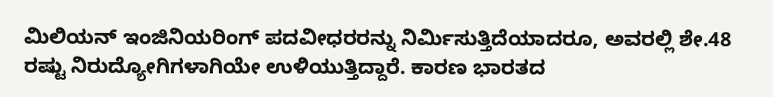ಮಿಲಿಯನ್ ಇಂಜಿನಿಯರಿಂಗ್ ಪದವೀಧರರನ್ನು ನಿರ್ಮಿಸುತ್ತಿದೆಯಾದರೂ, ಅವರಲ್ಲಿ ಶೇ.48 ರಷ್ಟು ನಿರುದ್ಯೋಗಿಗಳಾಗಿಯೇ ಉಳಿಯುತ್ತಿದ್ದಾರೆ. ಕಾರಣ ಭಾರತದ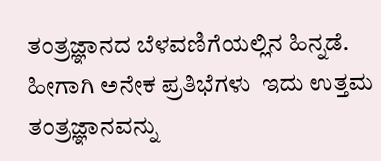ತಂತ್ರಜ್ಞಾನದ ಬೆಳವಣಿಗೆಯಲ್ಲಿನ ಹಿನ್ನಡೆ. ಹೀಗಾಗಿ ಅನೇಕ ಪ್ರತಿಭೆಗಳು  ಇದು ಉತ್ತಮ ತಂತ್ರಜ್ಞಾನವನ್ನು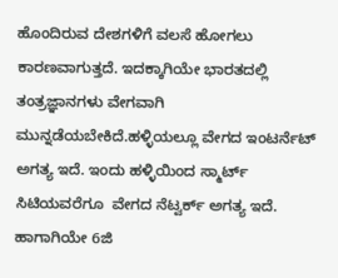ಹೊಂದಿರುವ ದೇಶಗಳಿಗೆ ವಲಸೆ ಹೋಗಲು  ಕಾರಣವಾಗುತ್ತದೆ. ಇದಕ್ಕಾಗಿಯೇ ಭಾರತದಲ್ಲಿ ತಂತ್ರಜ್ಞಾನಗಳು ವೇಗವಾಗಿ ಮುನ್ನಡೆಯಬೇಕಿದೆ.ಹಳ್ಳಿಯಲ್ಲೂ ವೇಗದ ಇಂಟರ್ನೆಟ್‌ ಅಗತ್ಯ ಇದೆ. ಇಂದು ಹಳ್ಳಿಯಿಂದ ಸ್ಮಾರ್ಟ್‌ ಸಿಟಿಯವರೆಗೂ  ವೇಗದ ನೆಟ್ವರ್ಕ್‌ ಅಗತ್ಯ ಇದೆ.  ಹಾಗಾಗಿಯೇ 6ಜಿ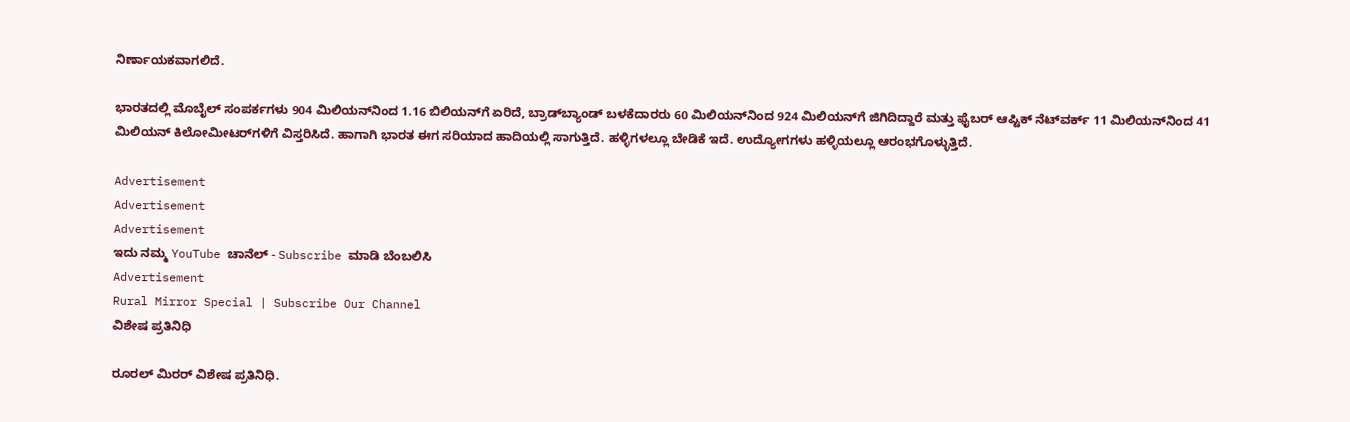ನಿರ್ಣಾಯಕವಾಗಲಿದೆ.

ಭಾರತದಲ್ಲಿ ಮೊಬೈಲ್ ಸಂಪರ್ಕಗಳು 904 ಮಿಲಿಯನ್‌ನಿಂದ 1.16 ಬಿಲಿಯನ್‌ಗೆ ಏರಿದೆ, ಬ್ರಾಡ್‌ಬ್ಯಾಂಡ್ ಬಳಕೆದಾರರು 60 ಮಿಲಿಯನ್‌ನಿಂದ 924 ಮಿಲಿಯನ್‌ಗೆ ಜಿಗಿದಿದ್ದಾರೆ ಮತ್ತು ಫೈಬರ್ ಆಪ್ಟಿಕ್ ನೆಟ್‌ವರ್ಕ್ 11 ಮಿಲಿಯನ್‌ನಿಂದ 41 ಮಿಲಿಯನ್ ಕಿಲೋಮೀಟರ್‌ಗಳಿಗೆ ವಿಸ್ತರಿಸಿದೆ. ಹಾಗಾಗಿ ಭಾರತ ಈಗ ಸರಿಯಾದ ಹಾದಿಯಲ್ಲಿ ಸಾಗುತ್ತಿದೆ. ಹಳ್ಳಿಗಳಲ್ಲೂ ಬೇಡಿಕೆ ಇದೆ. ಉದ್ಯೋಗಗಳು ಹಳ್ಳಿಯಲ್ಲೂ ಆರಂಭಗೊಳ್ಳುತ್ತಿದೆ.

Advertisement
Advertisement
Advertisement
ಇದು ನಮ್ಮ YouTube ಚಾನೆಲ್ - Subscribe ಮಾಡಿ ಬೆಂಬಲಿಸಿ
Advertisement
Rural Mirror Special | Subscribe Our Channel
ವಿಶೇಷ ಪ್ರತಿನಿಧಿ

ರೂರಲ್‌ ಮಿರರ್‌ ವಿಶೇಷ ಪ್ರತಿನಿಧಿ.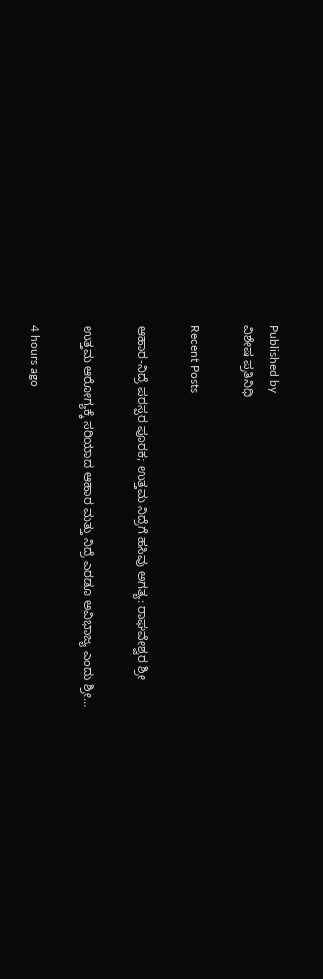Published by
ವಿಶೇಷ ಪ್ರತಿನಿಧಿ

Recent Posts

ಆಹಾರ-ನಿದ್ರೆ ಪರಸ್ಪರ ಪೂರಕ; ಉತ್ತಮ ನಿದ್ರೆಗೆ ಹಸಿವು ಅಗತ್ಯ: ರಾಘವೇಶ್ವರ ಶ್ರೀ

ಉತ್ತಮ ಆರೋಗ್ಯಕ್ಕೆ ಸರಿಯಾದ ಆಹಾರ ಮತ್ತು ನಿದ್ರೆ ಎರಡೂ ಅವಿಭಾಜ್ಯ ಎಂದು ಶ್ರೀ…

4 hours ago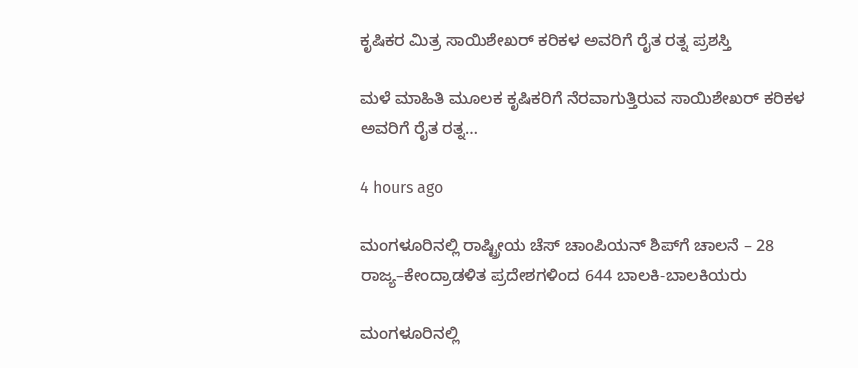ಕೃಷಿಕರ ಮಿತ್ರ ಸಾಯಿಶೇಖರ್‌ ಕರಿಕಳ ಅವರಿಗೆ ರೈತ ರತ್ನ ಪ್ರಶಸ್ತಿ

ಮಳೆ ಮಾಹಿತಿ ಮೂಲಕ ಕೃಷಿಕರಿಗೆ ನೆರವಾಗುತ್ತಿರುವ ಸಾಯಿಶೇಖರ್‌ ಕರಿಕಳ ಅವರಿಗೆ ರೈತ ರತ್ನ…

4 hours ago

ಮಂಗಳೂರಿನಲ್ಲಿ ರಾಷ್ಟ್ರೀಯ ಚೆಸ್ ಚಾಂಪಿಯನ್ ಶಿಪ್‌ಗೆ ಚಾಲನೆ – 28 ರಾಜ್ಯ–ಕೇಂದ್ರಾಡಳಿತ ಪ್ರದೇಶಗಳಿಂದ 644 ಬಾಲಕಿ-ಬಾಲಕಿಯರು

ಮಂಗಳೂರಿನಲ್ಲಿ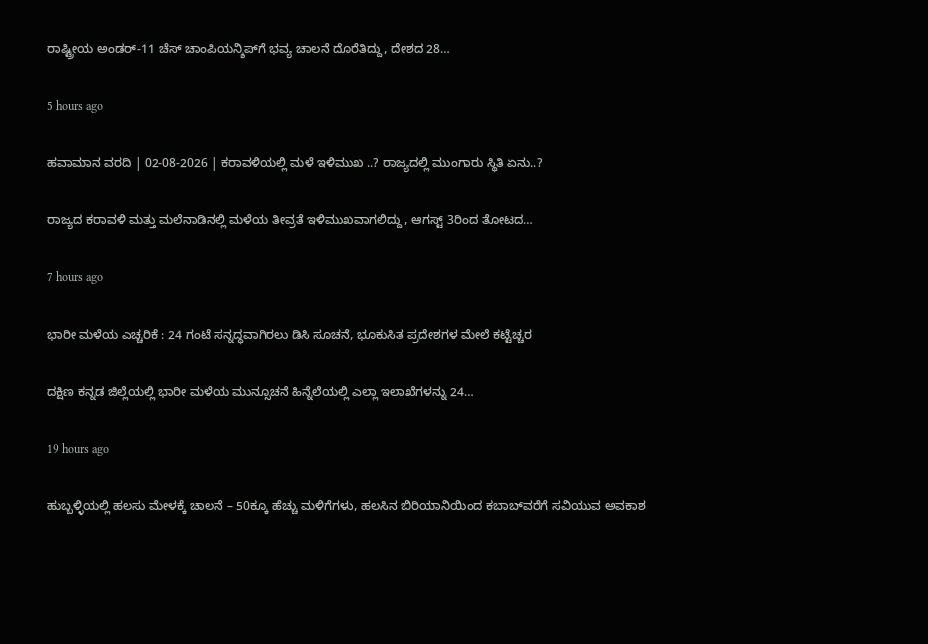ರಾಷ್ಟ್ರೀಯ ಅಂಡರ್‌-11 ಚೆಸ್ ಚಾಂಪಿಯನ್ಶಿಪ್‌ಗೆ ಭವ್ಯ ಚಾಲನೆ ದೊರೆತಿದ್ದು, ದೇಶದ 28…

5 hours ago

ಹವಾಮಾನ ವರದಿ | 02-08-2026 | ಕರಾವಳಿಯಲ್ಲಿ ಮಳೆ ಇಳಿಮುಖ ..? ರಾಜ್ಯದಲ್ಲಿ ಮುಂಗಾರು ಸ್ಥಿತಿ ಏನು..?

ರಾಜ್ಯದ ಕರಾವಳಿ ಮತ್ತು ಮಲೆನಾಡಿನಲ್ಲಿ ಮಳೆಯ ತೀವ್ರತೆ ಇಳಿಮುಖವಾಗಲಿದ್ದು, ಆಗಸ್ಟ್‌ 3ರಿಂದ ತೋಟದ…

7 hours ago

ಭಾರೀ ಮಳೆಯ ಎಚ್ಚರಿಕೆ : 24 ಗಂಟೆ ಸನ್ನದ್ಧವಾಗಿರಲು ಡಿಸಿ ಸೂಚನೆ, ಭೂಕುಸಿತ ಪ್ರದೇಶಗಳ ಮೇಲೆ ಕಟ್ಟೆಚ್ಚರ

ದಕ್ಷಿಣ ಕನ್ನಡ ಜಿಲ್ಲೆಯಲ್ಲಿ ಭಾರೀ ಮಳೆಯ ಮುನ್ಸೂಚನೆ ಹಿನ್ನೆಲೆಯಲ್ಲಿ ಎಲ್ಲಾ ಇಲಾಖೆಗಳನ್ನು 24…

19 hours ago

ಹುಬ್ಬಳ್ಳಿಯಲ್ಲಿ ಹಲಸು ಮೇಳಕ್ಕೆ ಚಾಲನೆ – 50ಕ್ಕೂ ಹೆಚ್ಚು ಮಳಿಗೆಗಳು, ಹಲಸಿನ ಬಿರಿಯಾನಿಯಿಂದ ಕಬಾಬ್‌ವರೆಗೆ ಸವಿಯುವ ಅವಕಾಶ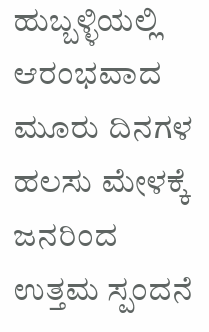ಹುಬ್ಬಳ್ಳಿಯಲ್ಲಿ ಆರಂಭವಾದ ಮೂರು ದಿನಗಳ ಹಲಸು ಮೇಳಕ್ಕೆ ಜನರಿಂದ ಉತ್ತಮ ಸ್ಪಂದನೆ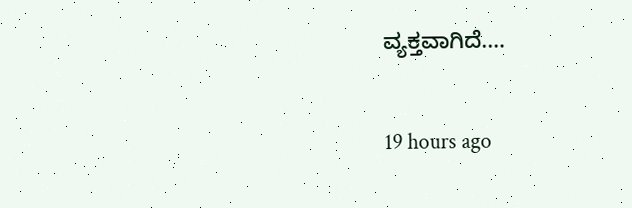ವ್ಯಕ್ತವಾಗಿದೆ.…

19 hours ago